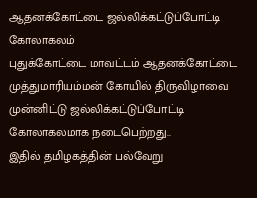ஆதனக்கோட்டை ஜல்லிக்கட்டுப்போட்டி கோலாகலம்
புதுக்கோட்டை மாவட்டம் ஆதனக்கோட்டை முத்துமாரியம்மன் கோயில் திருவிழாவை முன்னிட்டு ஜல்லிக்கட்டுப்போட்டி கோலாகலமாக நடைபெற்றது..
இதில் தமிழகத்தின் பல்வேறு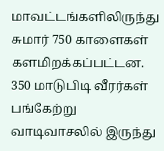மாவட்டங்களிலிருந்து சுமார் 750 காளைகள் களமிறக்கப்பட்டன.
350 மாடுபிடி வீரர்கள் பங்கேற்று வாடிவாசலில் இருந்து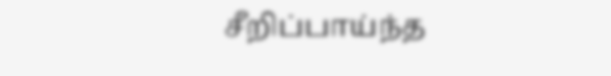சீறிப்பாய்ந்த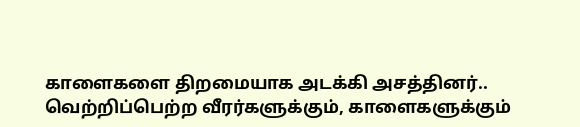காளைகளை திறமையாக அடக்கி அசத்தினர்..
வெற்றிப்பெற்ற வீரர்களுக்கும், காளைகளுக்கும்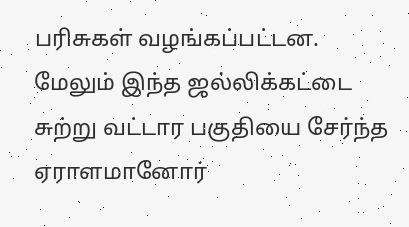பரிசுகள் வழங்கப்பட்டன.
மேலும் இந்த ஜல்லிக்கட்டை சுற்று வட்டார பகுதியை சேர்ந்த ஏராளமானோர்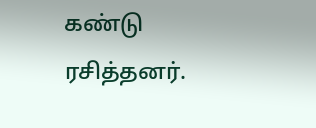கண்டு ரசித்தனர்.